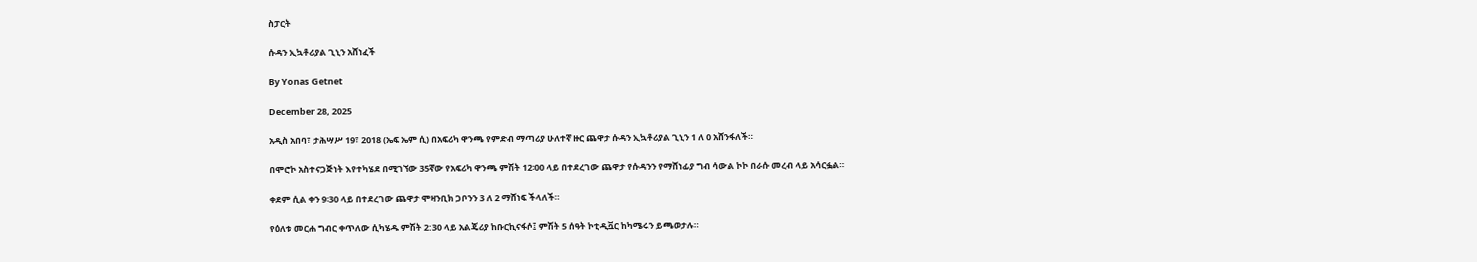ስፓርት

ሱዳን ኢኳቶሪያል ጊኒን አሸነፈች

By Yonas Getnet

December 28, 2025

አዲስ አበባ፣ ታሕሣሥ 19፣ 2018 (ኤፍ ኤም ሲ) በአፍሪካ ዋንጫ የምድብ ማጣሪያ ሁለተኛ ዙር ጨዋታ ሱዳን ኢኳቶሪያል ጊኒን 1 ለ 0 አሸንፋለች።

በሞሮኮ አስተናጋጅነት እየተካሄደ በሚገኘው 35ኛው የአፍሪካ ዋንጫ ምሽት 12፡00 ላይ በተደረገው ጨዋታ የሱዳንን የማሸነፊያ ግብ ሳውል ኮኮ በራሱ መረብ ላይ አሳርፏል።

ቀደም ሲል ቀን 9፡30 ላይ በተደረገው ጨዋታ ሞዛንቢክ ጋቦንን 3 ለ 2 ማሸነፍ ችላለች።

የዕለቱ መርሐ ግብር ቀጥለው ሲካሄዱ ምሽት 2:30 ላይ አልጄሪያ ከቡርኪናፋሶ፤ ምሽት 5 ሰዓት ኮቲዲቯር ከካሜሩን ይጫወታሉ።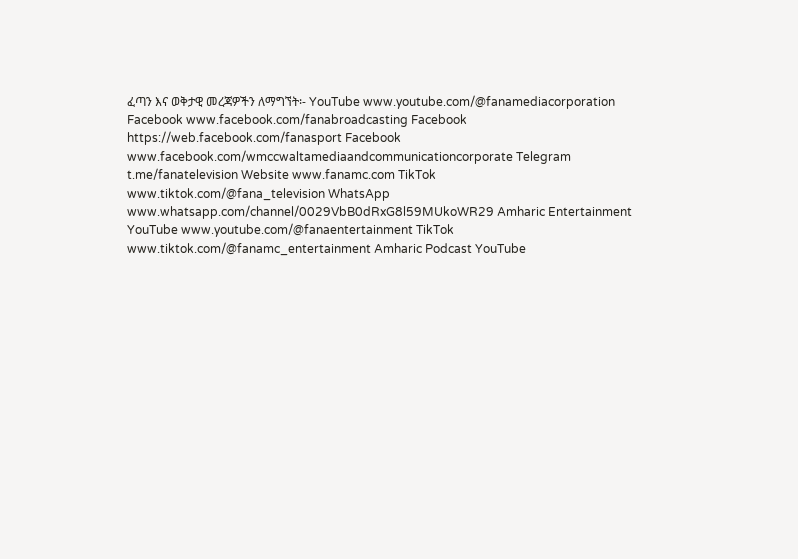ፈጣን እና ወቅታዊ መረጃዎችን ለማግኘት፡- YouTube www.youtube.com/@fanamediacorporation Facebook www.facebook.com/fanabroadcasting Facebook https://web.facebook.com/fanasport Facebook www.facebook.com/wmccwaltamediaandcommunicationcorporate Telegram t.me/fanatelevision Website www.fanamc.com TikTok www.tiktok.com/@fana_television WhatsApp www.whatsapp.com/channel/0029VbB0dRxG8l59MUkoWR29 Amharic Entertainment YouTube www.youtube.com/@fanaentertainment TikTok www.tiktok.com/@fanamc_entertainment Amharic Podcast YouTube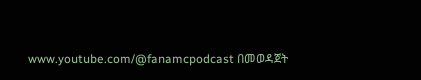www.youtube.com/@fanamcpodcast በመወዳጀት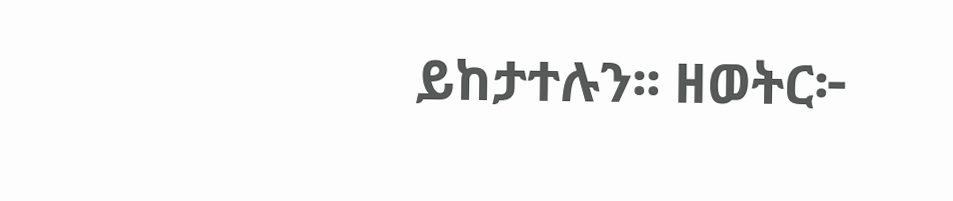ይከታተሉን፡፡ ዘወትር፦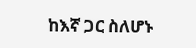ከእኛ ጋር ስለሆኑ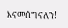እናመሰግናለን!